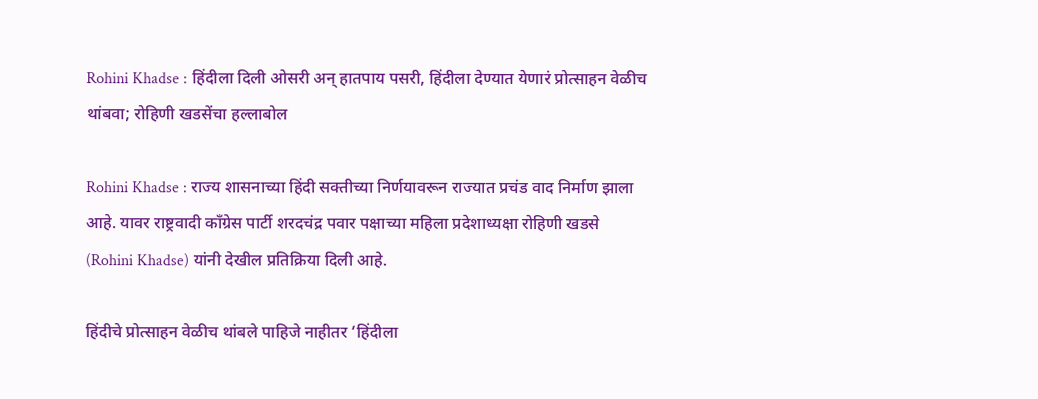Rohini Khadse : हिंदीला दिली ओसरी अन् हातपाय पसरी, हिंदीला देण्यात येणारं प्रोत्साहन वेळीच थांबवा; रोहिणी खडसेंचा हल्लाबोल

Rohini Khadse : राज्य शासनाच्या हिंदी सक्तीच्या निर्णयावरून राज्यात प्रचंड वाद निर्माण झाला आहे. यावर राष्ट्रवादी काँग्रेस पार्टी शरदचंद्र पवार पक्षाच्या महिला प्रदेशाध्यक्षा रोहिणी खडसे (Rohini Khadse) यांनी देखील प्रतिक्रिया दिली आहे.

हिंदीचे प्रोत्साहन वेळीच थांबले पाहिजे नाहीतर ‘हिंदीला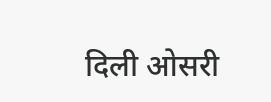दिली ओसरी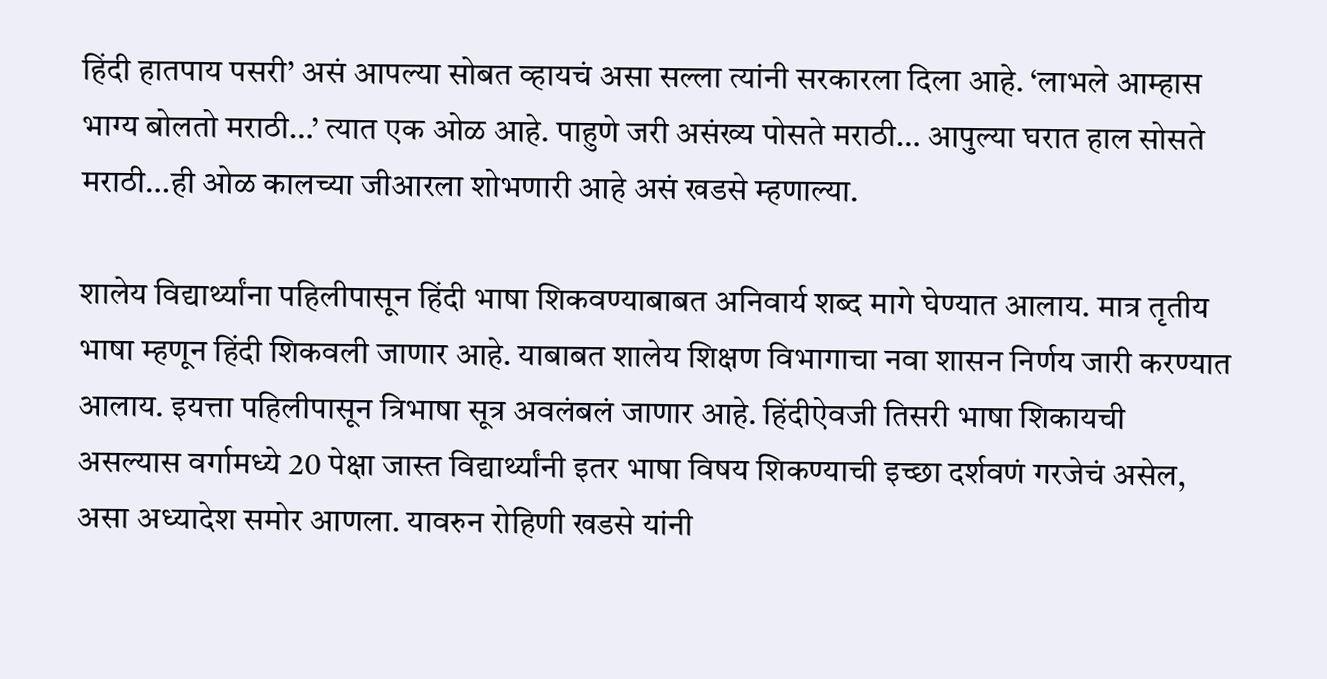हिंदी हातपाय पसरी’ असं आपल्या सोबत व्हायचं असा सल्ला त्यांनी सरकारला दिला आहे. ‘लाभले आम्हास भाग्य बोलतो मराठी…’ त्यात एक ओळ आहे. पाहुणे जरी असंख्य पोसते मराठी… आपुल्या घरात हाल सोसते मराठी…ही ओळ कालच्या जीआरला शोभणारी आहे असं खडसे म्हणाल्या.

शालेय विद्यार्थ्यांना पहिलीपासून हिंदी भाषा शिकवण्याबाबत अनिवार्य शब्द मागे घेण्यात आलाय. मात्र तृतीय भाषा म्हणून हिंदी शिकवली जाणार आहे. याबाबत शालेय शिक्षण विभागाचा नवा शासन निर्णय जारी करण्यात आलाय. इयत्ता पहिलीपासून त्रिभाषा सूत्र अवलंबलं जाणार आहे. हिंदीऐवजी तिसरी भाषा शिकायची असल्यास वर्गामध्ये 20 पेक्षा जास्त विद्यार्थ्यांनी इतर भाषा विषय शिकण्याची इच्छा दर्शवणं गरजेचं असेल, असा अध्यादेश समोर आणला. यावरुन रोहिणी खडसे यांनी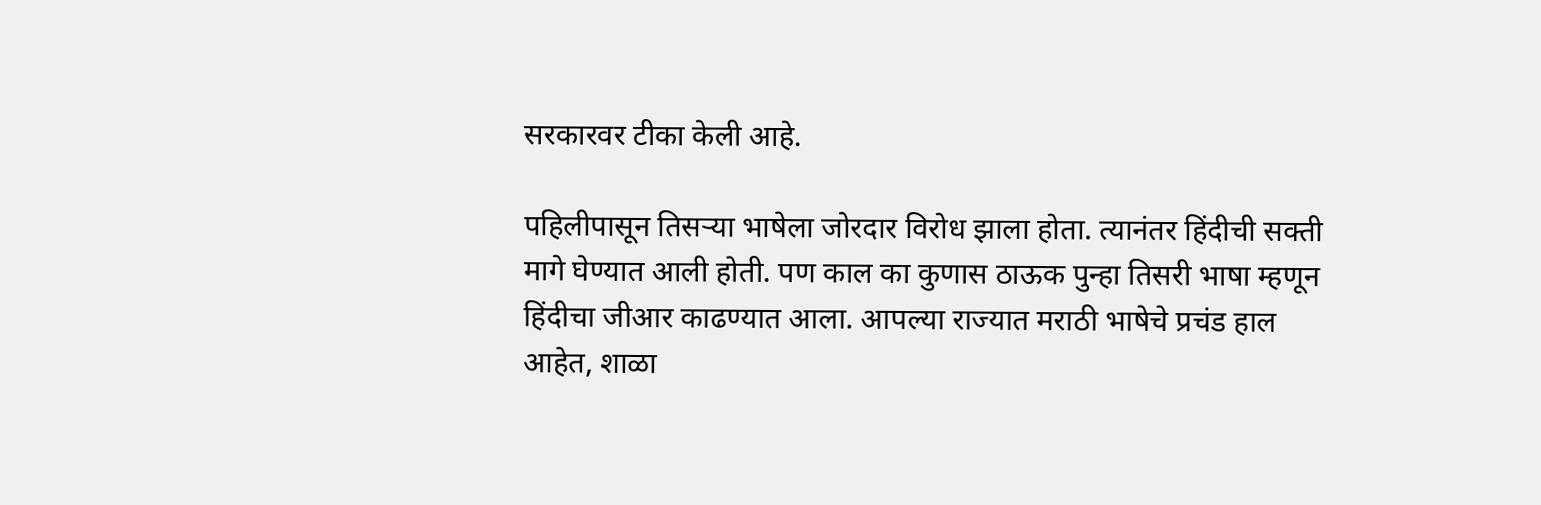सरकारवर टीका केली आहे.

पहिलीपासून तिसऱ्या भाषेला जोरदार विरोध झाला होता. त्यानंतर हिंदीची सक्ती मागे घेण्यात आली होती. पण काल का कुणास ठाऊक पुन्हा तिसरी भाषा म्हणून हिंदीचा जीआर काढण्यात आला. आपल्या राज्यात मराठी भाषेचे प्रचंड हाल आहेत, शाळा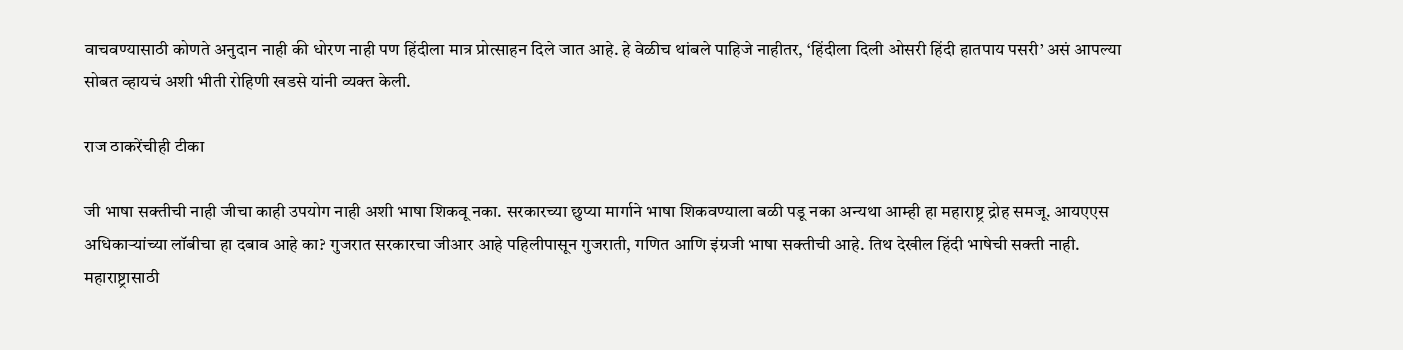वाचवण्यासाठी कोणते अनुदान नाही की धोरण नाही पण हिंदीला मात्र प्रोत्साहन दिले जात आहे. हे वेळीच थांबले पाहिजे नाहीतर, ‘हिंदीला दिली ओसरी हिंदी हातपाय पसरी’ असं आपल्या सोबत व्हायचं अशी भीती रोहिणी खडसे यांनी व्यक्त केली.

राज ठाकरेंचीही टीका

जी भाषा सक्तीची नाही जीचा काही उपयोग नाही अशी भाषा शिकवू नका. सरकारच्या छुप्या मार्गाने भाषा शिकवण्याला बळी पडू नका अन्यथा आम्ही हा महाराष्ट्र द्रोह समजू. आयएएस अधिकाऱ्यांच्या लॉबीचा हा दबाव आहे का? गुजरात सरकारचा जीआर आहे पहिलीपासून गुजराती, गणित आणि इंग्रजी भाषा सक्तीची आहे. तिथ देखील हिंदी भाषेची सक्ती नाही. महाराष्ट्रासाठी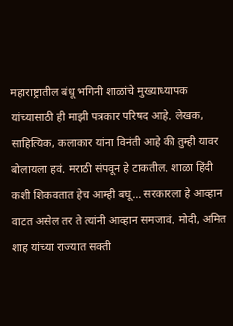महाराष्ट्रातील बंधू भगिनी शाळांचे मुख्याध्यापक यांच्यासाठी ही माझी पत्रकार परिषद आहे. लेखक, साहित्यिक, कलाकार यांना विनंती आहे की तुम्ही यावर बोलायला हवं. मराठी संपवून हे टाकतील. शाळा हिंदी कशी शिकवतात हेच आम्ही बघू… सरकारला हे आव्हान वाटत असेल तर ते त्यांनी आव्हान समजावं. मोदी, अमित शाह यांच्या राज्यात सक्ती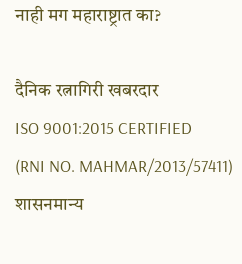नाही मग महाराष्ट्रात का?

दैनिक रत्नागिरी खबरदार
ISO 9001:2015 CERTIFIED
(RNI NO. MAHMAR/2013/57411)
शासनमान्य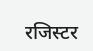रजिस्टर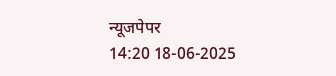न्यूजपेपर
14:20 18-06-2025